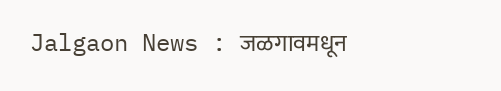Jalgaon News : जळगावमधून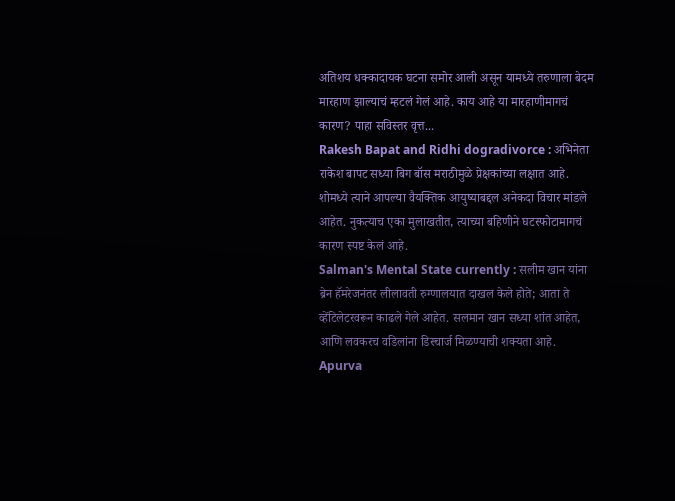अतिशय धक्कादायक घटना समोर आली असून यामध्ये तरुणाला बेदम मारहाण झाल्याचं म्हटलं गेलं आहे. काय आहे या मारहाणीमागचं कारण? पाहा सविस्तर वृत्त...
Rakesh Bapat and Ridhi dogradivorce : अभिनेता राकेश बापट सध्या बिग बॉस मराठीमुळे प्रेक्षकांच्या लक्षात आहे. शोमध्ये त्याने आपल्या वैयक्तिक आयुष्याबद्दल अनेकदा विचार मांडले आहेत. नुकत्याच एका मुलाखतीत, त्याच्या बहिणीने घटस्फोटामागचं कारण स्पष्ट केलं आहे.
Salman's Mental State currently : सलीम खान यांना ब्रेन हॅमरेजनंतर लीलावती रुग्णालयात दाखल केले होते; आता ते व्हेंटिलेटरवरून काढले गेले आहेत. सलमान खान सध्या शांत आहेत, आणि लवकरच वडिलांना डिस्चार्ज मिळण्याची शक्यता आहे.
Apurva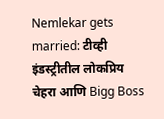Nemlekar gets married: टीव्ही इंडस्ट्रीतील लोकप्रिय चेहरा आणि Bigg Boss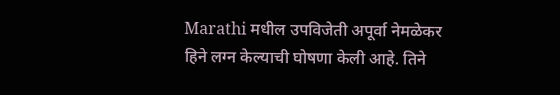Marathi मधील उपविजेती अपूर्वा नेमळेकर हिने लग्न केल्याची घोषणा केली आहे. तिने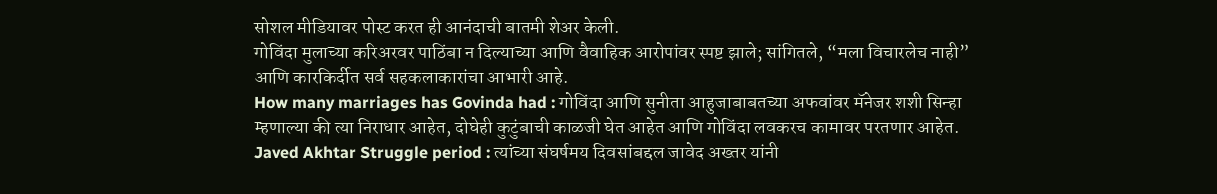सोशल मीडियावर पोस्ट करत ही आनंदाची बातमी शेअर केली.
गोविंदा मुलाच्या करिअरवर पाठिंबा न दिल्याच्या आणि वैवाहिक आरोपांवर स्पष्ट झाले; सांगितले, “मला विचारलेच नाही” आणि कारकिर्दीत सर्व सहकलाकारांचा आभारी आहे.
How many marriages has Govinda had : गोविंदा आणि सुनीता आहुजाबाबतच्या अफवांवर मॅनेजर शशी सिन्हा म्हणाल्या की त्या निराधार आहेत, दोघेही कुटुंबाची काळजी घेत आहेत आणि गोविंदा लवकरच कामावर परतणार आहेत.
Javed Akhtar Struggle period : त्यांच्या संघर्षमय दिवसांबद्दल जावेद अख्तर यांनी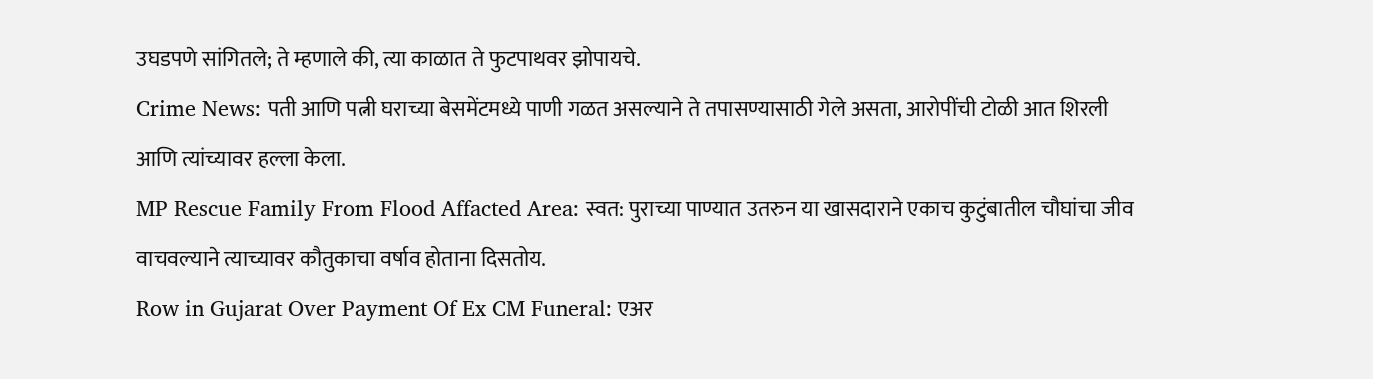उघडपणे सांगितले; ते म्हणाले की, त्या काळात ते फुटपाथवर झोपायचे.
Crime News: पती आणि पत्नी घराच्या बेसमेंटमध्ये पाणी गळत असल्याने ते तपासण्यासाठी गेले असता, आरोपींची टोळी आत शिरली आणि त्यांच्यावर हल्ला केला.
MP Rescue Family From Flood Affacted Area: स्वत: पुराच्या पाण्यात उतरुन या खासदाराने एकाच कुटुंबातील चौघांचा जीव वाचवल्याने त्याच्यावर कौतुकाचा वर्षाव होताना दिसतोय.
Row in Gujarat Over Payment Of Ex CM Funeral: एअर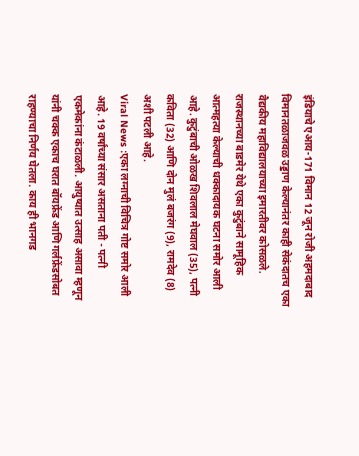इंडियाचे एआय-171 विमान 12 जून रोजी अहमदाबाद विमानतळाजवळ उड्डाण केल्यानंतर काही सेकंदातच एका वैद्यकीय महाविद्यालयाच्या इमारतीवर कोसळले.
राजस्थानच्या बाडमेर येथे एका कुटुंबाने सामूहिक आत्महत्या केल्याची धक्कादायक घटना समोर आली आहे. कुटुंबाची ओळख शिवलाल मेघवाल (35), पत्नी कविता (32) आणि दोन मुलं बजरंग (9), रामदेव (8) अशी पटली आहे.
Viral News :एका लग्नाची विचित्र गोष्ट समोर आली आहे. 19 वर्षांच्या संसार असताना पती - पत्नी एकमेकांना कंटाळली. आयुष्यात उत्साह असावा म्हणून यांनी चक्क एकाच घरात बॉयफ्रेंड आणि गर्लफ्रेंडसोबत राहण्याचा निर्णय घेतला. काय ही भानगड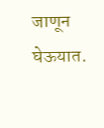जाणून घेऊयात.